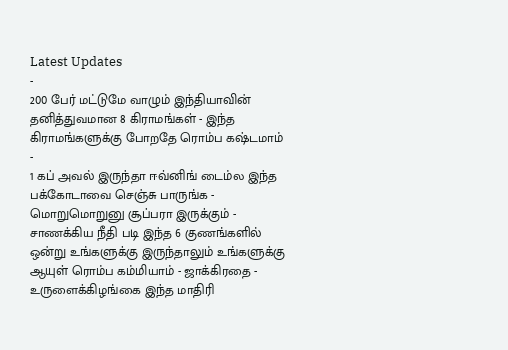Latest Updates
-
200 பேர் மட்டுமே வாழும் இந்தியாவின் தனித்துவமான 8 கிராமங்கள் - இந்த கிராமங்களுக்கு போறதே ரொம்ப கஷ்டமாம் -
1 கப் அவல் இருந்தா ஈவ்னிங் டைம்ல இந்த பக்கோடாவை செஞ்சு பாருங்க - மொறுமொறுனு சூப்பரா இருக்கும் -
சாணக்கிய நீதி படி இந்த 6 குணங்களில் ஒன்று உங்களுக்கு இருந்தாலும் உங்களுக்கு ஆயுள் ரொம்ப கம்மியாம் - ஜாக்கிரதை -
உருளைக்கிழங்கை இந்த மாதிரி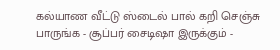கல்யாண வீட்டு ஸ்டைல் பால் கறி செஞ்சு பாருங்க - சூப்பர் சைடிஷா இருக்கும் -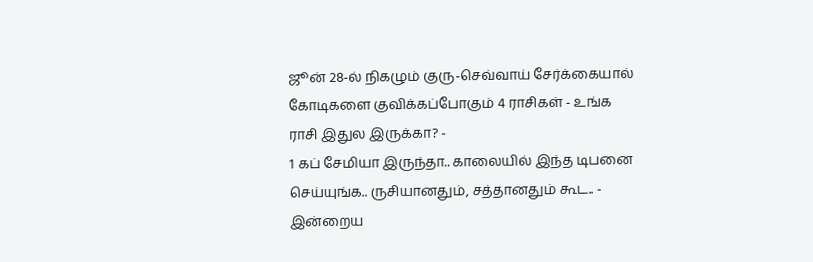ஜூன் 28-ல் நிகழும் குரு-செவ்வாய் சேர்க்கையால் கோடிகளை குவிக்கப்போகும் 4 ராசிகள் - உங்க ராசி இதுல இருக்கா? -
1 கப் சேமியா இருந்தா.. காலையில் இந்த டிபனை செய்யுங்க.. ருசியானதும், சத்தானதும் கூட.. -
இன்றைய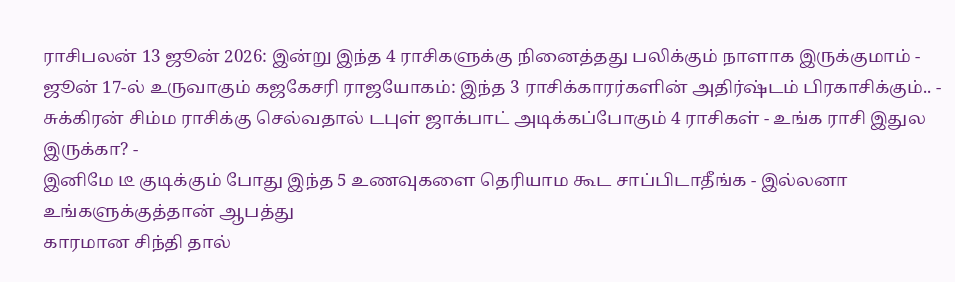ராசிபலன் 13 ஜூன் 2026: இன்று இந்த 4 ராசிகளுக்கு நினைத்தது பலிக்கும் நாளாக இருக்குமாம் -
ஜூன் 17-ல் உருவாகும் கஜகேசரி ராஜயோகம்: இந்த 3 ராசிக்காரர்களின் அதிர்ஷ்டம் பிரகாசிக்கும்.. -
சுக்கிரன் சிம்ம ராசிக்கு செல்வதால் டபுள் ஜாக்பாட் அடிக்கப்போகும் 4 ராசிகள் - உங்க ராசி இதுல இருக்கா? -
இனிமே டீ குடிக்கும் போது இந்த 5 உணவுகளை தெரியாம கூட சாப்பிடாதீங்க - இல்லனா உங்களுக்குத்தான் ஆபத்து
காரமான சிந்தி தால்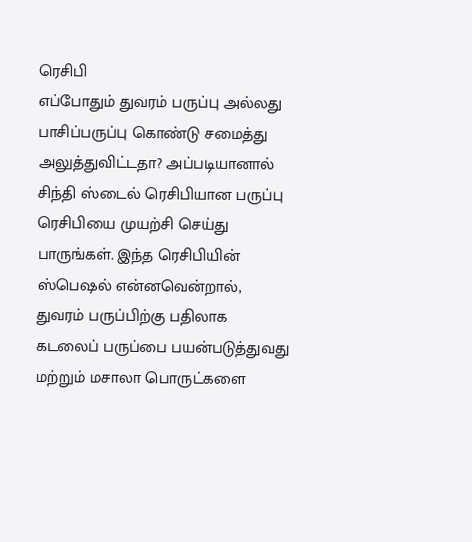ரெசிபி
எப்போதும் துவரம் பருப்பு அல்லது பாசிப்பருப்பு கொண்டு சமைத்து அலுத்துவிட்டதா? அப்படியானால் சிந்தி ஸ்டைல் ரெசிபியான பருப்பு ரெசிபியை முயற்சி செய்து பாருங்கள். இந்த ரெசிபியின் ஸ்பெஷல் என்னவென்றால், துவரம் பருப்பிற்கு பதிலாக கடலைப் பருப்பை பயன்படுத்துவது மற்றும் மசாலா பொருட்களை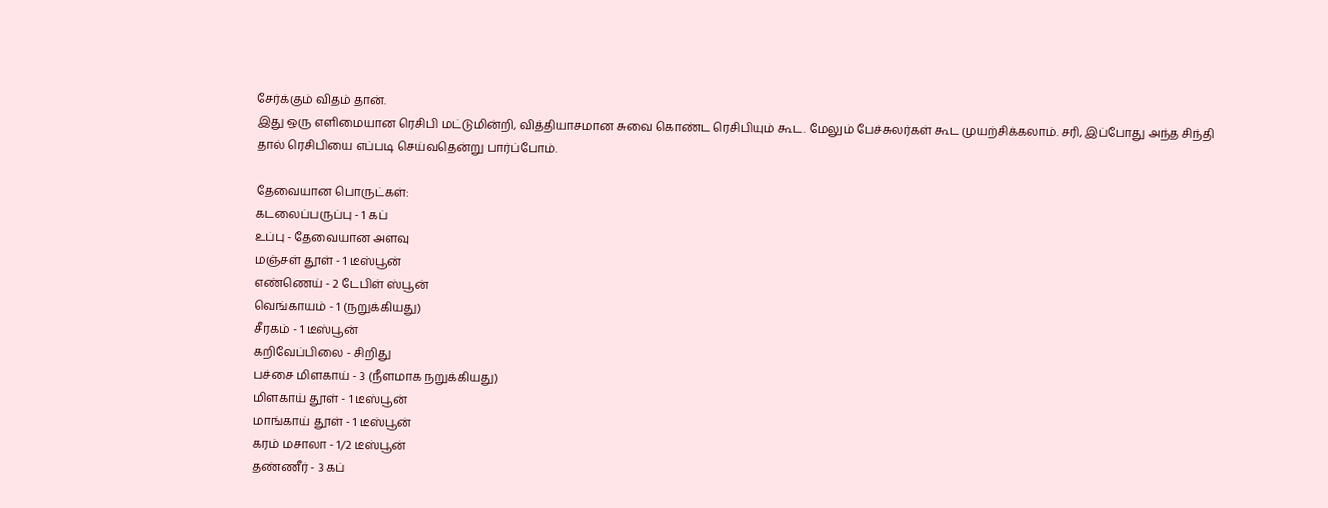சேர்க்கும் விதம் தான்.
இது ஒரு எளிமையான ரெசிபி மட்டுமின்றி, வித்தியாசமான சுவை கொண்ட ரெசிபியும் கூட. மேலும் பேச்சுலர்கள் கூட முயற்சிக்கலாம். சரி, இப்போது அந்த சிந்தி தால் ரெசிபியை எப்படி செய்வதென்று பார்ப்போம்.

தேவையான பொருட்கள்:
கடலைப்பருப்பு - 1 கப்
உப்பு - தேவையான அளவு
மஞ்சள் தூள் - 1 டீஸ்பூன்
எண்ணெய் - 2 டேபிள் ஸ்பூன்
வெங்காயம் - 1 (நறுக்கியது)
சீரகம் - 1 டீஸ்பூன்
கறிவேப்பிலை - சிறிது
பச்சை மிளகாய் - 3 (நீளமாக நறுக்கியது)
மிளகாய் தூள் - 1 டீஸ்பூன்
மாங்காய் தூள் - 1 டீஸ்பூன்
கரம் மசாலா - 1/2 டீஸ்பூன்
தண்ணீர் - 3 கப்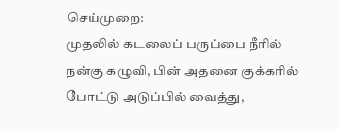செய்முறை:
முதலில் கடலைப் பருப்பை நீரில் நன்கு கழுவி, பின் அதனை குக்கரில் போட்டு அடுப்பில் வைத்து,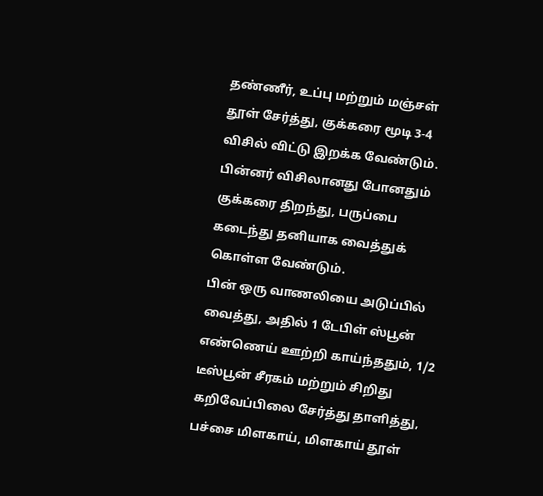தண்ணீர், உப்பு மற்றும் மஞ்சள் தூள் சேர்த்து, குக்கரை மூடி 3-4 விசில் விட்டு இறக்க வேண்டும்.
பின்னர் விசிலானது போனதும் குக்கரை திறந்து, பருப்பை கடைந்து தனியாக வைத்துக் கொள்ள வேண்டும்.
பின் ஒரு வாணலியை அடுப்பில் வைத்து, அதில் 1 டேபிள் ஸ்பூன் எண்ணெய் ஊற்றி காய்ந்ததும், 1/2 டீஸ்பூன் சீரகம் மற்றும் சிறிது கறிவேப்பிலை சேர்த்து தாளித்து, பச்சை மிளகாய், மிளகாய் தூள்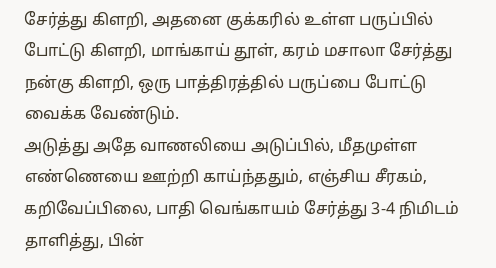சேர்த்து கிளறி, அதனை குக்கரில் உள்ள பருப்பில் போட்டு கிளறி, மாங்காய் தூள், கரம் மசாலா சேர்த்து நன்கு கிளறி, ஒரு பாத்திரத்தில் பருப்பை போட்டு வைக்க வேண்டும்.
அடுத்து அதே வாணலியை அடுப்பில், மீதமுள்ள எண்ணெயை ஊற்றி காய்ந்ததும், எஞ்சிய சீரகம், கறிவேப்பிலை, பாதி வெங்காயம் சேர்த்து 3-4 நிமிடம் தாளித்து, பின்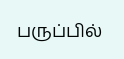பருப்பில்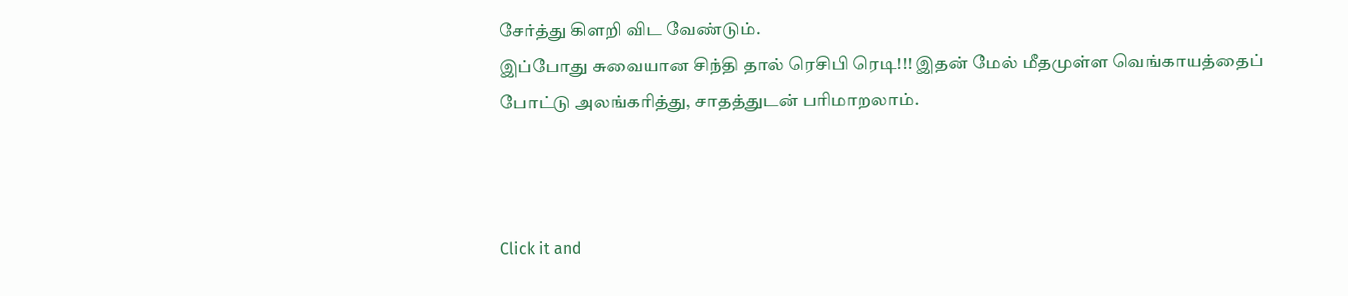சேர்த்து கிளறி விட வேண்டும்.
இப்போது சுவையான சிந்தி தால் ரெசிபி ரெடி!!! இதன் மேல் மீதமுள்ள வெங்காயத்தைப் போட்டு அலங்கரித்து, சாதத்துடன் பரிமாறலாம்.



Click it and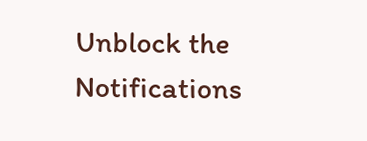Unblock the Notifications